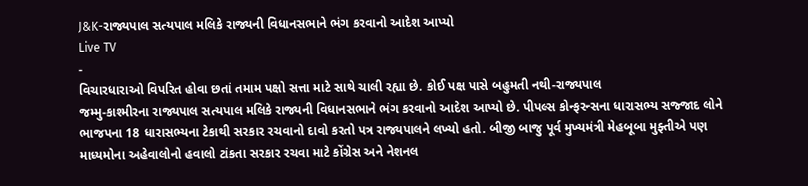J&K-રાજ્યપાલ સત્યપાલ મલિકે રાજ્યની વિધાનસભાને ભંગ કરવાનો આદેશ આપ્યો
Live TV
-
વિચારધારાઓ વિપરિત હોવા છતાં તમામ પક્ષો સત્તા માટે સાથે ચાલી રહ્યા છે. કોઈ પક્ષ પાસે બહુમતી નથી-રાજ્યપાલ
જમ્મુ-કાશ્મીરના રાજ્યપાલ સત્યપાલ મલિકે રાજ્યની વિધાનસભાને ભંગ કરવાનો આદેશ આપ્યો છે. પીપલ્સ કોન્ફરન્સના ધારાસભ્ય સજ્જાદ લોને ભાજપના 18 ધારાસભ્યના ટેકાથી સરકાર રચવાનો દાવો કરતો પત્ર રાજ્યપાલને લખ્યો હતો. બીજી બાજુ પૂર્વ મુખ્યમંત્રી મેહબૂબા મુફ્તીએ પણ માધ્યમોના અહેવાલોનો હવાલો ટાંકતા સરકાર રચવા માટે કોંગ્રેસ અને નેશનલ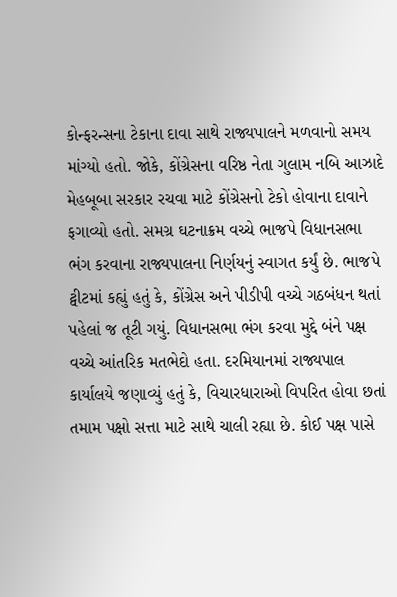કોન્ફરન્સના ટેકાના દાવા સાથે રાજ્યપાલને મળવાનો સમય માંગ્યો હતો. જોકે, કોંગ્રેસના વરિષ્ઠ નેતા ગુલામ નબિ આઝાદે મેહબૂબા સરકાર રચવા માટે કોંગ્રેસનો ટેકો હોવાના દાવાને ફગાવ્યો હતો. સમગ્ર ઘટનાક્રમ વચ્ચે ભાજપે વિધાનસભા ભંગ કરવાના રાજ્યપાલના નિર્ણયનું સ્વાગત કર્યું છે. ભાજપે ટ્વીટમાં કહ્યું હતું કે, કોંગ્રેસ અને પીડીપી વચ્ચે ગઠબંધન થતાં પહેલાં જ તૂટી ગયું. વિધાનસભા ભંગ કરવા મુદ્દે બંને પક્ષ વચ્ચે આંતરિક મતભેદો હતા. દરમિયાનમાં રાજ્યપાલ કાર્યાલયે જણાવ્યું હતું કે, વિચારધારાઓ વિપરિત હોવા છતાં તમામ પક્ષો સત્તા માટે સાથે ચાલી રહ્યા છે. કોઈ પક્ષ પાસે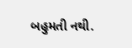બહુમતી નથી.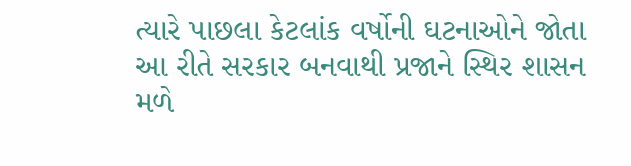ત્યારે પાછલા કેટલાંક વર્ષોની ઘટનાઓને જોતા આ રીતે સરકાર બનવાથી પ્રજાને સ્થિર શાસન મળે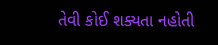તેવી કોઈ શક્યતા નહોતી